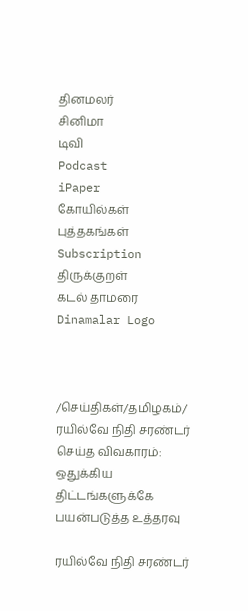தினமலர்
சினிமா
டிவி
Podcast
iPaper
கோயில்கள்
புத்தகங்கள்
Subscription
திருக்குறள்
கடல் தாமரை
Dinamalar Logo



/செய்திகள்/தமிழகம்/ ரயில்வே நிதி சரண்டர் செய்த விவகாரம்: ஒதுக்கிய திட்டங்களுக்கே பயன்படுத்த உத்தரவு

ரயில்வே நிதி சரண்டர்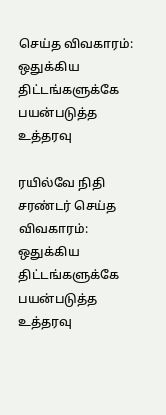செய்த விவகாரம்: ஒதுக்கிய திட்டங்களுக்கே பயன்படுத்த உத்தரவு

ரயில்வே நிதி சரண்டர் செய்த விவகாரம்: ஒதுக்கிய திட்டங்களுக்கே பயன்படுத்த உத்தரவு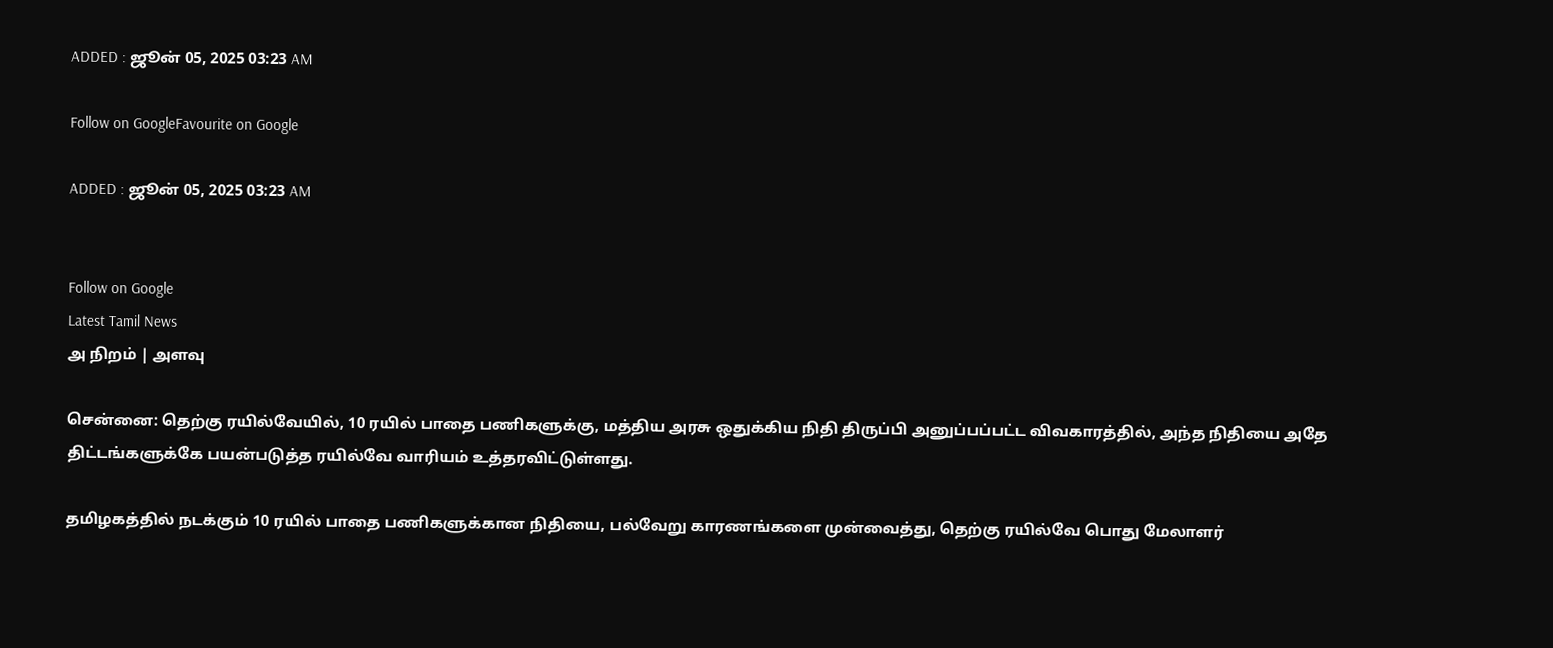ADDED : ஜூன் 05, 2025 03:23 AM

Follow on GoogleFavourite on Google

ADDED : ஜூன் 05, 2025 03:23 AM


Follow on Google
Latest Tamil News
அ நிறம் | அளவு

சென்னை: தெற்கு ரயில்வேயில், 10 ரயில் பாதை பணிகளுக்கு, மத்திய அரசு ஒதுக்கிய நிதி திருப்பி அனுப்பப்பட்ட விவகாரத்தில், அந்த நிதியை அதே திட்டங்களுக்கே பயன்படுத்த ரயில்வே வாரியம் உத்தரவிட்டுள்ளது.

தமிழகத்தில் நடக்கும் 10 ரயில் பாதை பணிகளுக்கான நிதியை, பல்வேறு காரணங்களை முன்வைத்து, தெற்கு ரயில்வே பொது மேலாளர்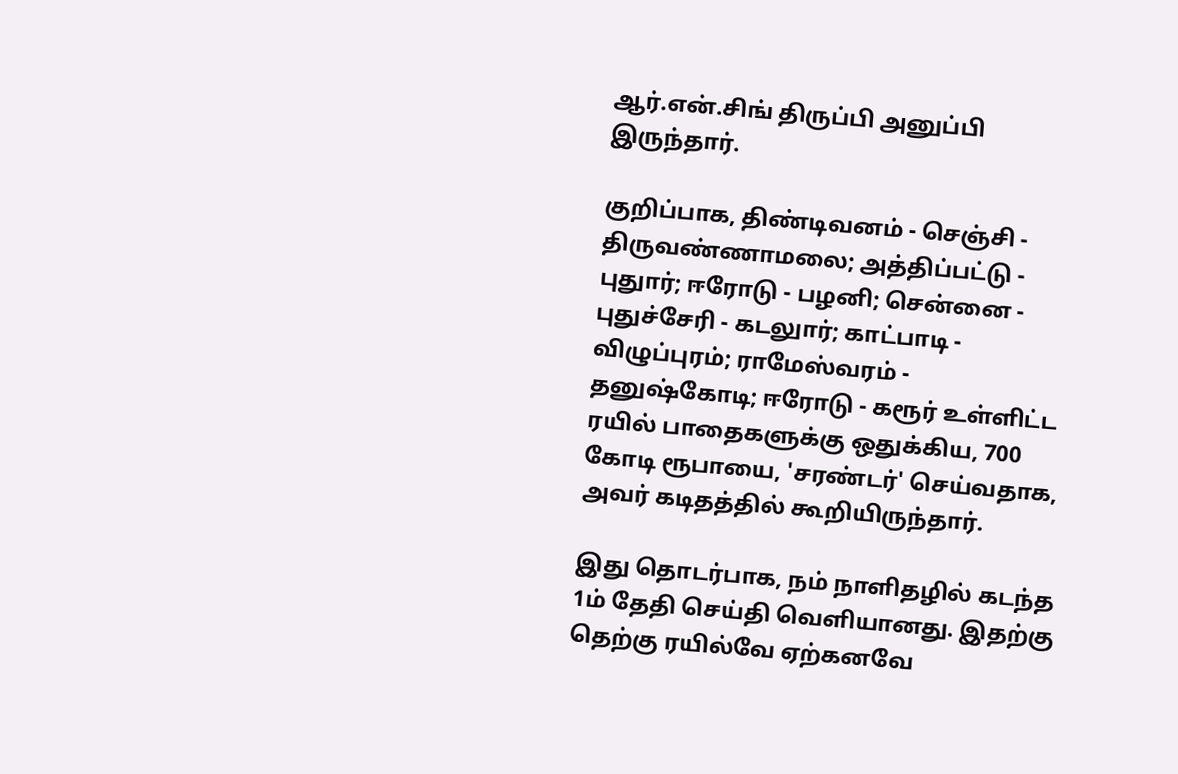ஆர்.என்.சிங் திருப்பி அனுப்பி இருந்தார்.

குறிப்பாக, திண்டிவனம் - செஞ்சி - திருவண்ணாமலை; அத்திப்பட்டு - புதுார்; ஈரோடு - பழனி; சென்னை - புதுச்சேரி - கடலுார்; காட்பாடி - விழுப்புரம்; ராமேஸ்வரம் - தனுஷ்கோடி; ஈரோடு - கரூர் உள்ளிட்ட ரயில் பாதைகளுக்கு ஒதுக்கிய, 700 கோடி ரூபாயை, 'சரண்டர்' செய்வதாக, அவர் கடிதத்தில் கூறியிருந்தார்.

இது தொடர்பாக, நம் நாளிதழில் கடந்த 1ம் தேதி செய்தி வெளியானது. இதற்கு தெற்கு ரயில்வே ஏற்கனவே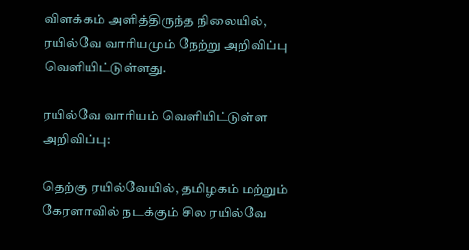விளக்கம் அளித்திருந்த நிலையில், ரயில்வே வாரியமும் நேற்று அறிவிப்பு வெளியிட்டுள்ளது.

ரயில்வே வாரியம் வெளியிட்டுள்ள அறிவிப்பு:

தெற்கு ரயில்வேயில், தமிழகம் மற்றும் கேரளாவில் நடக்கும் சில ரயில்வே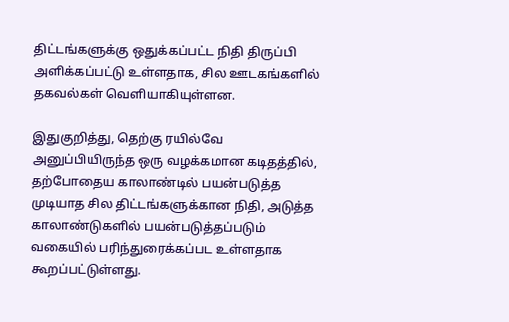திட்டங்களுக்கு ஒதுக்கப்பட்ட நிதி திருப்பி அளிக்கப்பட்டு உள்ளதாக, சில ஊடகங்களில் தகவல்கள் வெளியாகியுள்ளன.

இதுகுறித்து, தெற்கு ரயில்வே அனுப்பியிருந்த ஒரு வழக்கமான கடிதத்தில், தற்போதைய காலாண்டில் பயன்படுத்த முடியாத சில திட்டங்களுக்கான நிதி, அடுத்த காலாண்டுகளில் பயன்படுத்தப்படும் வகையில் பரிந்துரைக்கப்பட உள்ளதாக கூறப்பட்டுள்ளது.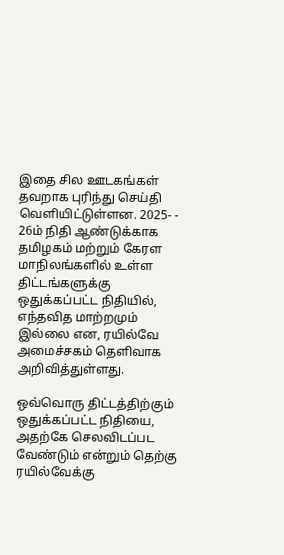இதை சில ஊடகங்கள் தவறாக புரிந்து செய்தி வெளியிட்டுள்ளன. 2025- - 26ம் நிதி ஆண்டுக்காக தமிழகம் மற்றும் கேரள மாநிலங்களில் உள்ள திட்டங்களுக்கு ஒதுக்கப்பட்ட நிதியில், எந்தவித மாற்றமும் இல்லை என, ரயில்வே அமைச்சகம் தெளிவாக அறிவித்துள்ளது.

ஒவ்வொரு திட்டத்திற்கும் ஒதுக்கப்பட்ட நிதியை, அதற்கே செலவிடப்பட வேண்டும் என்றும் தெற்கு ரயில்வேக்கு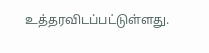உத்தரவிடப்பட்டுள்ளது.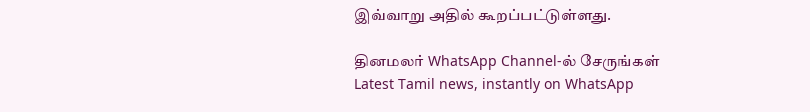இவ்வாறு அதில் கூறப்பட்டுள்ளது.

தினமலர் WhatsApp Channel-ல் சேருங்கள்
Latest Tamil news, instantly on WhatsApp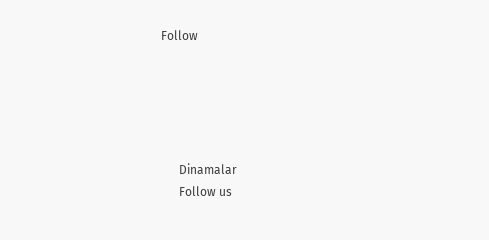Follow





      Dinamalar
      Follow us